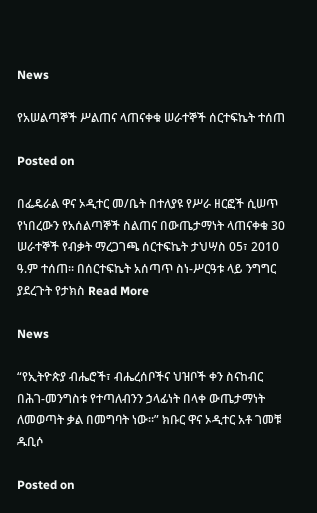News

የአሠልጣኞች ሥልጠና ላጠናቀቁ ሠራተኞች ሰርተፍኬት ተሰጠ

Posted on

በፌዴራል ዋና ኦዲተር መ/ቤት በተለያዩ የሥራ ዘርፎች ሲሠጥ የነበረውን የአሰልጣኞች ስልጠና በውጤታማነት ላጠናቀቁ 30 ሠራተኞች የብቃት ማረጋገጫ ሰርተፍኬት ታህሣስ 05፣ 2010 ዓ.ም ተሰጠ፡፡ በሰርተፍኬት አሰጣጥ ስነ-ሥርዓቱ ላይ ንግግር ያደረጉት የታክስ Read More

News

“የኢትዮጵያ ብሔሮች፣ ብሔረሰቦችና ህዝቦች ቀን ስናከብር በሕገ-መንግስቱ የተጣለብንን ኃላፊነት በላቀ ውጤታማነት ለመወጣት ቃል በመግባት ነው፡፡” ክቡር ዋና ኦዲተር አቶ ገመቹ ዱቢሶ

Posted on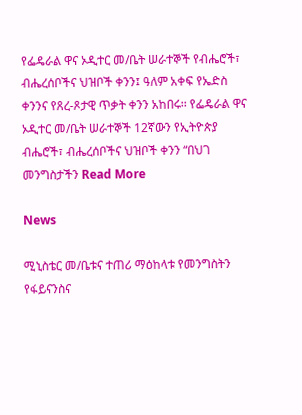የፌዴራል ዋና ኦዲተር መ/ቤት ሠራተኞች የብሔሮች፣ ብሔረሰቦችና ህዝቦች ቀንን፤ ዓለም አቀፍ የኤድስ ቀንንና የጸረ-ጾታዊ ጥቃት ቀንን አከበሩ፡፡ የፌዴራል ዋና ኦዲተር መ/ቤት ሠራተኞች 12ኛውን የኢትዮጵያ ብሔሮች፣ ብሔረሰቦችና ህዝቦች ቀንን “በህገ መንግስታችን Read More

News

ሚኒስቴር መ/ቤቱና ተጠሪ ማዕከላቱ የመንግስትን የፋይናንስና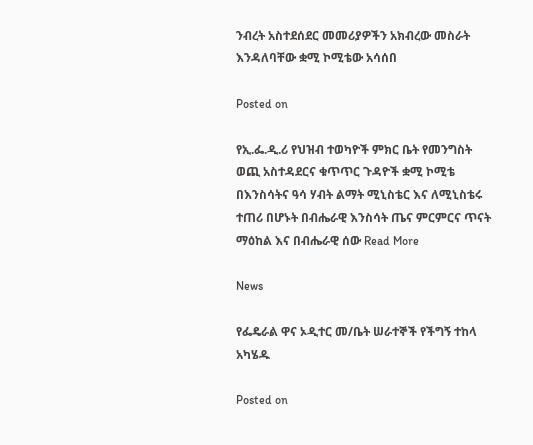ንብረት አስተደሰደር መመሪያዎችን አክብረው መስራት እንዳለባቸው ቋሚ ኮሚቴው አሳሰበ

Posted on

የኢ.ፌ.ዲ.ሪ የህዝብ ተወካዮች ምክር ቤት የመንግስት ወጪ አስተዳደርና ቁጥጥር ጉዳዮች ቋሚ ኮሚቴ በእንስሳትና ዓሳ ሃብት ልማት ሚኒስቴር እና ለሚኒስቴሩ ተጠሪ በሆኑት በብሔራዊ እንስሳት ጤና ምርምርና ጥናት ማዕከል እና በብሔራዊ ሰው Read More

News

የፌዴራል ዋና ኦዲተር መ/ቤት ሠራተኞች የችግኝ ተከላ አካሄዱ

Posted on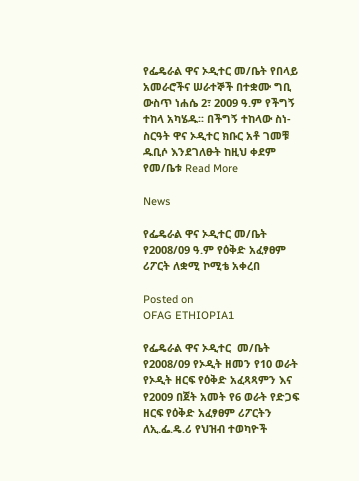የፌዴራል ዋና ኦዲተር መ/ቤት የበላይ አመራሮችና ሠራተኞች በተቋሙ ግቢ ውስጥ ነሐሴ 2፣ 2009 ዓ.ም የችግኝ ተከላ አካሄዱ፡፡ በችግኝ ተከላው ስነ-ስርዓት ዋና ኦዲተር ክቡር አቶ ገመቹ ዱቢሶ እንደገለፁት ከዚህ ቀደም የመ/ቤቱ Read More

News

የፌዴራል ዋና ኦዲተር መ/ቤት የ2008/09 ዓ.ም የዕቅድ አፈፃፀም ሪፖርት ለቋሚ ኮሚቴ አቀረበ

Posted on
OFAG ETHIOPIA1

የፌዴራል ዋና ኦዲተር  መ/ቤት የ2008/09 የኦዲት ዘመን የ10 ወራት የኦዲት ዘርፍ የዕቅድ አፈጻጻምን እና የ2009 በጀት አመት የ6 ወራት የድጋፍ ዘርፍ የዕቅድ አፈፃፀም ሪፖርትን ለኢ.ፌ.ዴ.ሪ የህዝብ ተወካዮች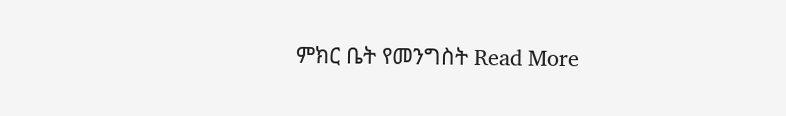ምክር ቤት የመንግስት Read More